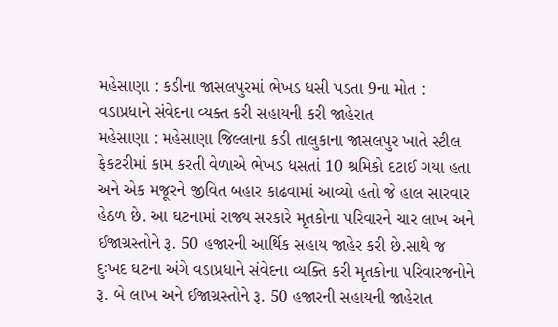મહેસાણા : કડીના જાસલપુરમાં ભેખડ ધસી પડતા 9ના મોત : વડાપ્રધાને સંવેદના વ્યક્ત કરી સહાયની કરી જાહેરાત
મહેસાણા : મહેસાણા જિલ્લાના કડી તાલુકાના જાસલપુર ખાતે સ્ટીલ ફેકટરીમાં કામ કરતી વેળાએ ભેખડ ધસતાં 10 શ્રમિકો દટાઈ ગયા હતા અને એક મજૂરને જીવિત બહાર કાઢવામાં આવ્યો હતો જે હાલ સારવાર હેઠળ છે. આ ઘટનામાં રાજ્ય સરકારે મૃતકોના પરિવારને ચાર લાખ અને ઈજાગ્રસ્તોને રૂ. 50 હજારની આર્થિક સહાય જાહેર કરી છે.સાથે જ દુઃખદ ઘટના અંગે વડાપ્રધાને સંવેદના વ્યક્તિ કરી મૃતકોના પરિવારજનોને રૂ. બે લાખ અને ઈજાગ્રસ્તોને રૂ. 50 હજારની સહાયની જાહેરાત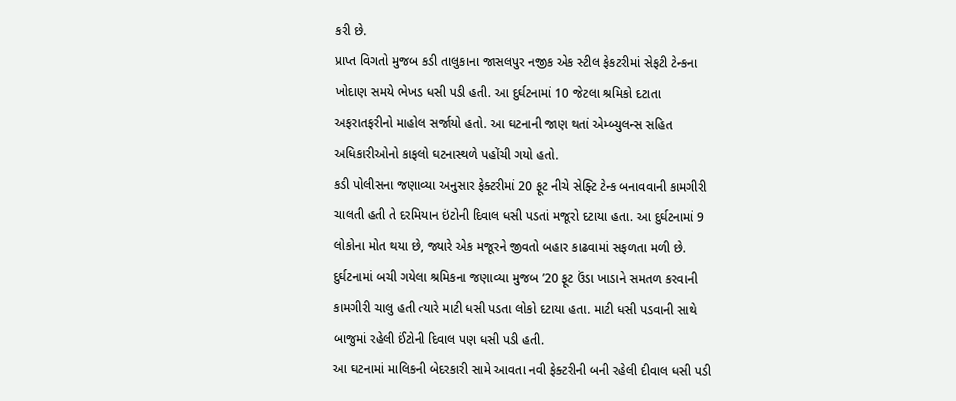કરી છે.
પ્રાપ્ત વિગતો મુજબ કડી તાલુકાના જાસલપુર નજીક એક સ્ટીલ ફેકટરીમાં સેફટી ટેન્કના ખોદાણ સમયે ભેખડ ધસી પડી હતી. આ દુર્ઘટનામાં 10 જેટલા શ્રમિકો દટાતા અફરાતફરીનો માહોલ સર્જાયો હતો. આ ઘટનાની જાણ થતાં એમ્બ્યુલન્સ સહિત અધિકારીઓનો કાફલો ઘટનાસ્થળે પહોંચી ગયો હતો.
કડી પોલીસના જણાવ્યા અનુસાર ફેક્ટરીમાં 20 ફૂટ નીચે સેફ્ટિ ટેન્ક બનાવવાની કામગીરી ચાલતી હતી તે દરમિયાન ઇંટોની દિવાલ ધસી પડતાં મજૂરો દટાયા હતા. આ દુર્ઘટનામાં 9 લોકોના મોત થયા છે, જ્યારે એક મજૂરને જીવતો બહાર કાઢવામાં સફળતા મળી છે. દુર્ઘટનામાં બચી ગયેલા શ્રમિકના જણાવ્યા મુજબ ’20 ફૂટ ઉંડા ખાડાને સમતળ કરવાની કામગીરી ચાલુ હતી ત્યારે માટી ધસી પડતા લોકો દટાયા હતા. માટી ધસી પડવાની સાથે બાજુમાં રહેલી ઈંટોની દિવાલ પણ ધસી પડી હતી.
આ ઘટનામાં માલિકની બેદરકારી સામે આવતા નવી ફેક્ટરીની બની રહેલી દીવાલ ધસી પડી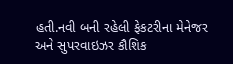હતી.નવી બની રહેલી ફેકટરીના મેનેજર અને સુપરવાઇઝર કૌશિક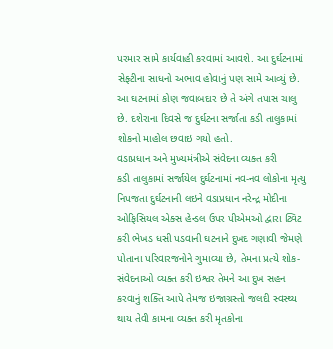પરમાર સામે કાર્યવાહી કરવામાં આવશે. આ દુર્ઘટનામાં સેફ્ટીના સાધનો અભાવ હોવાનું પણ સામે આવ્યું છે. આ ઘટનામાં કોણ જવાબદાર છે તે અંગે તપાસ ચાલુ છે. દશેરાના દિવસે જ દુર્ઘટના સર્જાતા કડી તાલુકામાં શોકનો માહોલ છવાઇ ગયો હતો.
વડાપ્રધાન અને મુખ્યમંત્રીએ સંવેદના વ્યક્ત કરી
કડી તાલુકામાં સર્જાયેલ દુર્ઘટનામાં નવ-નવ લોકોના મૃત્યુ નિપજતા દુર્ઘટનાની લઇને વડાપ્રધાન નરેન્દ્ર મોદીના ઓફિસિયલ એક્સ હેન્ડલ ઉપર પીએમઓ દ્વારા ટ્વિટ કરી ભેખડ ધસી પડવાની ઘટનાને દુખદ ગણાવી જેમણે પોતાના પરિવારજનોને ગુમાવ્યા છે, તેમના પ્રત્યે શોક-સંવેદનાઓ વ્યક્ત કરી ઇશ્વર તેમને આ દુખ સહન કરવાનું શક્તિ આપે તેમજ ઇજાગ્રસ્તો જલદી સ્વસ્થ્ય થાય તેવી કામના વ્યક્ત કરી મૃતકોના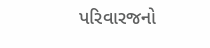પરિવારજનો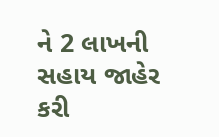ને 2 લાખની સહાય જાહેર કરી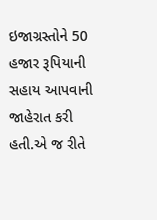ઇજાગ્રસ્તોને 50 હજાર રૂપિયાની સહાય આપવાની જાહેરાત કરી હતી.એ જ રીતે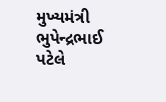મુખ્યમંત્રી ભુપેન્દ્રભાઈ પટેલે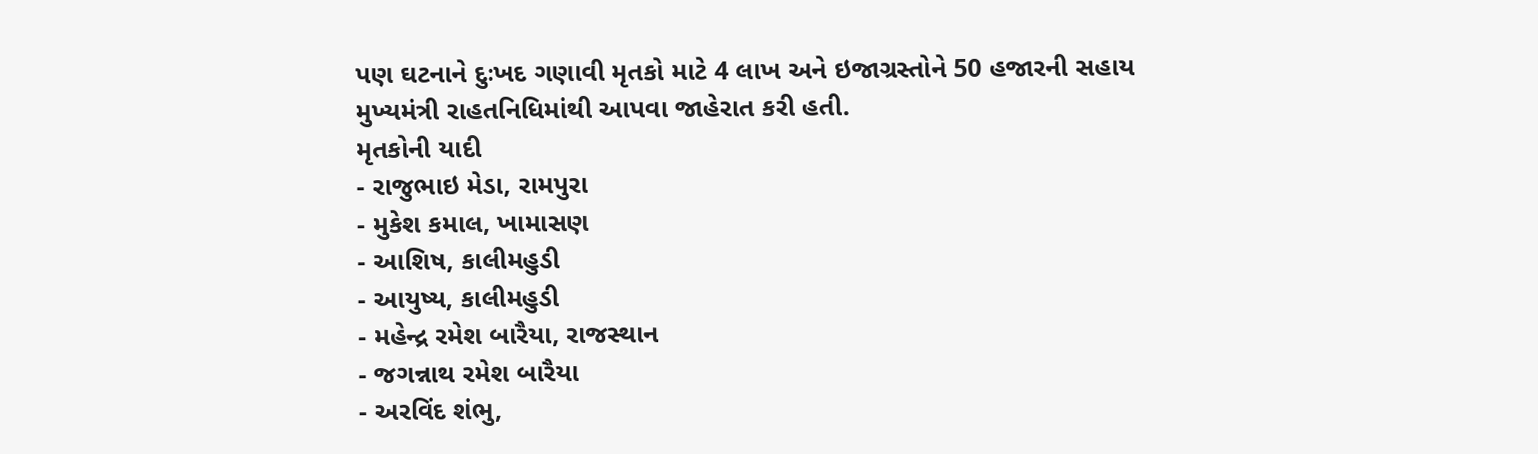પણ ઘટનાને દુઃખદ ગણાવી મૃતકો માટે 4 લાખ અને ઇજાગ્રસ્તોને 50 હજારની સહાય મુખ્યમંત્રી રાહતનિધિમાંથી આપવા જાહેરાત કરી હતી.
મૃતકોની યાદી
- રાજુભાઇ મેડા, રામપુરા
- મુકેશ કમાલ, ખામાસણ
- આશિષ, કાલીમહુડી
- આયુષ્ય, કાલીમહુડી
- મહેન્દ્ર રમેશ બારૈયા, રાજસ્થાન
- જગન્નાથ રમેશ બારૈયા
- અરવિંદ શંભુ,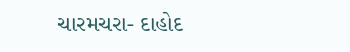ચારમચરા- દાહોદ